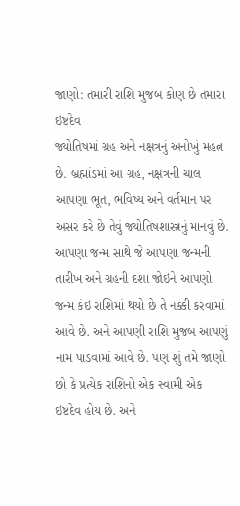જાણો: તમારી રાશિ મુજબ કોણ છે તમારા ઇષ્ટદેવ
જ્યોતિષમાં ગ્રહ અને નક્ષત્રનું અનોખું મહત્ન છે. બ્રહ્માંડમાં આ ગ્રહ, નક્ષત્રની ચાલ આપણા ભૂત, ભવિષ્ય અને વર્તમાન પર અસર કરે છે તેવું જ્યોતિષશાસ્ત્રનું માનવું છે.
આપણા જન્મ સાથે જે આપણા જન્મની તારીખ અને ગ્રહની દશા જોઇને આપણો જન્મ કંઇ રાશિમાં થયો છે તે નક્કી કરવામાં આવે છે. અને આપણી રાશિ મુજબ આપણું નામ પાડવામાં આવે છે. પણ શું તમે જાણો છો કે પ્રત્યેક રાશિનો એક સ્વામી એક ઇષ્ટદેવ હોય છે. અને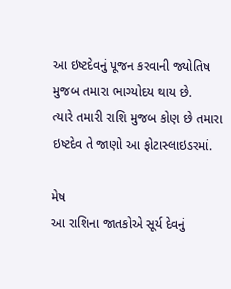આ ઇષ્ટદેવનું પૂજન કરવાની જ્યોતિષ મુજબ તમારા ભાગ્યોદય થાય છે.
ત્યારે તમારી રાશિ મુજબ કોણ છે તમારા ઇષ્ટદેવ તે જાણો આ ફોટાસ્લાઇડરમાં.

મેષ
આ રાશિના જાતકોએ સૂર્ય દેવનું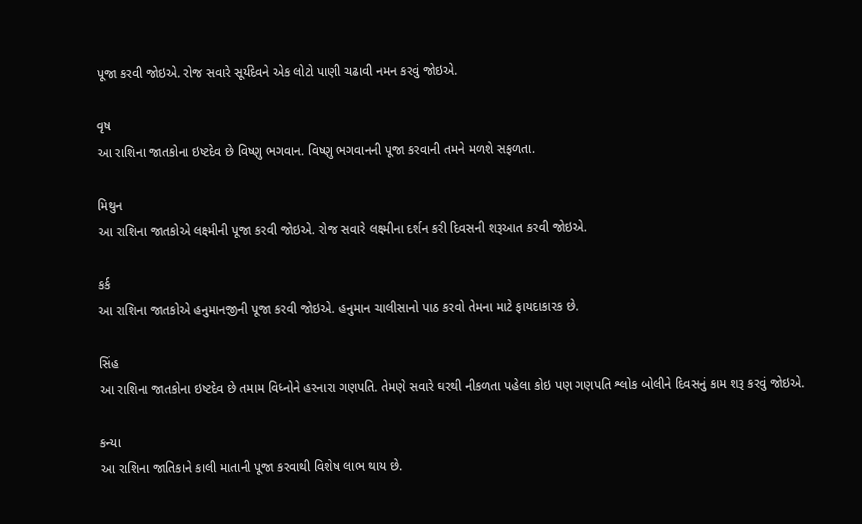પૂજા કરવી જોઇએ. રોજ સવારે સૂર્યદેવને એક લોટો પાણી ચઢાવી નમન કરવું જોઇએ.

વૃષ
આ રાશિના જાતકોના ઇષ્ટદેવ છે વિષ્ણુ ભગવાન. વિષ્ણુ ભગવાનની પૂજા કરવાની તમને મળશે સફળતા.

મિથુન
આ રાશિના જાતકોએ લક્ષ્મીની પૂજા કરવી જોઇએ. રોજ સવારે લક્ષ્મીના દર્શન કરી દિવસની શરૂઆત કરવી જોઇએ.

કર્ક
આ રાશિના જાતકોએ હનુમાનજીની પૂજા કરવી જોઇએ. હનુમાન ચાલીસાનો પાઠ કરવો તેમના માટે ફાયદાકારક છે.

સિંહ
આ રાશિના જાતકોના ઇષ્ટદેવ છે તમામ વિધ્નોને હરનારા ગણપતિ. તેમણે સવારે ઘરથી નીકળતા પહેલા કોઇ પણ ગણપતિ શ્લોક બોલીને દિવસનું કામ શરૂ કરવું જોઇએ.

કન્યા
આ રાશિના જાતિકાને કાલી માતાની પૂજા કરવાથી વિશેષ લાભ થાય છે.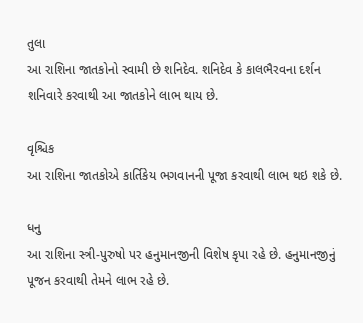તુલા
આ રાશિના જાતકોનો સ્વામી છે શનિદેવ. શનિદેવ કે કાલભૈરવના દર્શન શનિવારે કરવાથી આ જાતકોને લાભ થાય છે.

વૃશ્ચિક
આ રાશિના જાતકોએ કાર્તિકેય ભગવાનની પૂજા કરવાથી લાભ થઇ શકે છે.

ધનુ
આ રાશિના સ્ત્રી-પુરુષો પર હનુમાનજીની વિશેષ કૃપા રહે છે. હનુમાનજીનું પૂજન કરવાથી તેમને લાભ રહે છે.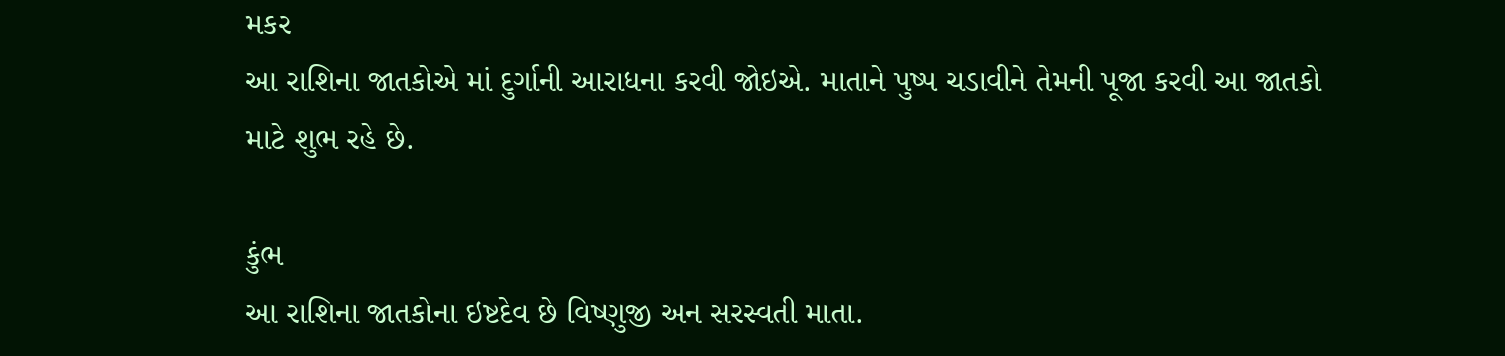મકર
આ રાશિના જાતકોએ માં દુર્ગાની આરાધના કરવી જોઇએ. માતાને પુષ્પ ચડાવીને તેમની પૂજા કરવી આ જાતકો માટે શુભ રહે છે.

કુંભ
આ રાશિના જાતકોના ઇષ્ટદેવ છે વિષ્ણુજી અન સરસ્વતી માતા.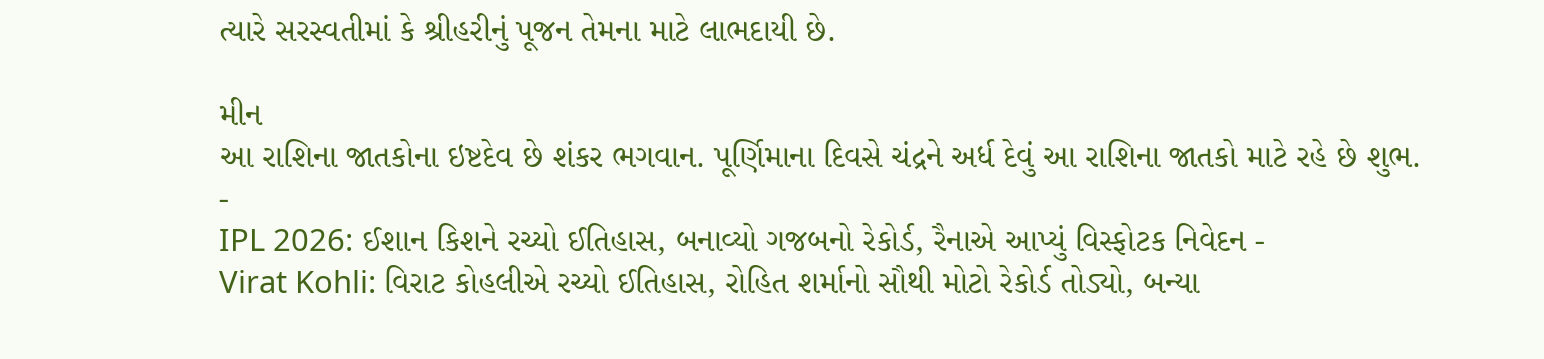ત્યારે સરસ્વતીમાં કે શ્રીહરીનું પૂજન તેમના માટે લાભદાયી છે.

મીન
આ રાશિના જાતકોના ઇષ્ટદેવ છે શંકર ભગવાન. પૂર્ણિમાના દિવસે ચંદ્રને અર્ધ દેવું આ રાશિના જાતકો માટે રહે છે શુભ.
-
IPL 2026: ઈશાન કિશને રચ્યો ઈતિહાસ, બનાવ્યો ગજબનો રેકોર્ડ, રૈનાએ આપ્યું વિસ્ફોટક નિવેદન -
Virat Kohli: વિરાટ કોહલીએ રચ્યો ઈતિહાસ, રોહિત શર્માનો સૌથી મોટો રેકોર્ડ તોડ્યો, બન્યા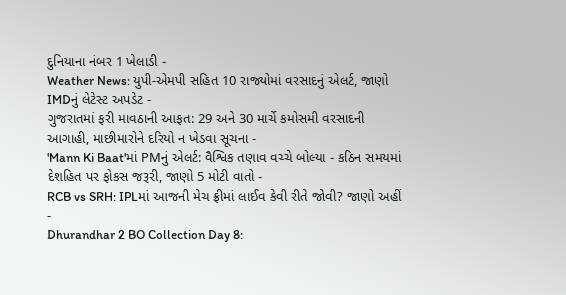દુનિયાના નંબર 1 ખેલાડી -
Weather News: યુપી-એમપી સહિત 10 રાજ્યોમાં વરસાદનું એલર્ટ, જાણો IMDનું લેટેસ્ટ અપડેટ -
ગુજરાતમાં ફરી માવઠાની આફત: 29 અને 30 માર્ચે કમોસમી વરસાદની આગાહી, માછીમારોને દરિયો ન ખેડવા સૂચના -
'Mann Ki Baat'માં PMનું એલર્ટ: વૈશ્વિક તણાવ વચ્ચે બોલ્યા - કઠિન સમયમાં દેશહિત પર ફોકસ જરૂરી, જાણો 5 મોટી વાતો -
RCB vs SRH: IPLમાં આજની મેચ ફ્રીમાં લાઈવ કેવી રીતે જોવી? જાણો અહીં -
Dhurandhar 2 BO Collection Day 8: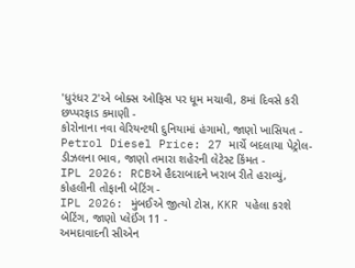'ધુરંધર 2'એ બોક્સ ઓફિસ પર ધૂમ મચાવી, 8માં દિવસે કરી છપ્પરફાડ કમાણી -
કોરોનાના નવા વેરિયન્ટથી દુનિયામાં હંગામો, જાણો ખાસિયત -
Petrol Diesel Price: 27 માર્ચે બદલાયા પેટ્રોલ-ડીઝલના ભાવ, જાણો તમારા શહેરની લેટેસ્ટ કિંમત -
IPL 2026: RCBએ હૈદરાબાદને ખરાબ રીતે હરાવ્યું, કોહલીની તોફાની બેટિંગ -
IPL 2026: મુંબઈએ જીત્યો ટોસ, KKR પહેલા કરશે બેટિંગ, જાણો પ્લેઈંગ 11 -
અમદાવાદની સીએન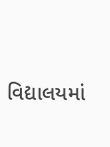વિદ્યાલયમાં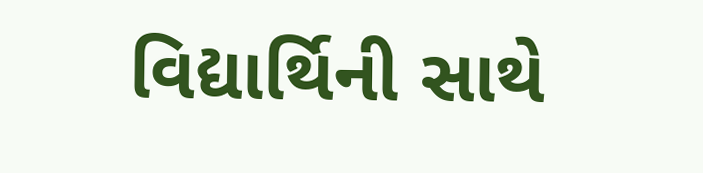વિદ્યાર્થિની સાથે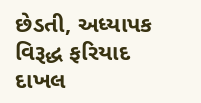છેડતી, અધ્યાપક વિરૂદ્ધ ફરિયાદ દાખલ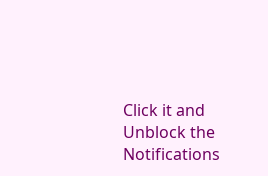Click it and Unblock the Notifications